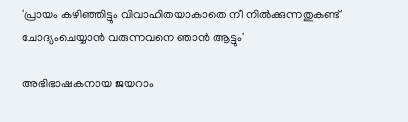'പ്രായം കഴിഞ്ഞിട്ടും വിവാഹിതയാകാതെ നീ നില്‍ക്കുന്നതുകണ്ട് ചോദ്യംചെയ്യാന്‍ വരുന്നവനെ ഞാന്‍ ആട്ടും'

അഭിഭാഷകനായ ജയറാം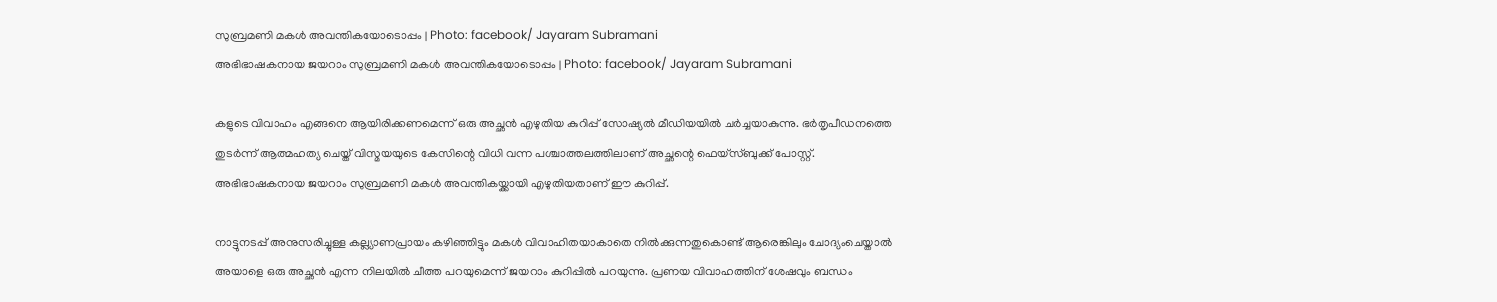സുബ്രമണി മകള്‍ അവന്തികയോടൊപ്പം | Photo: facebook/ Jayaram Subramani
അഭിഭാഷകനായ ജയറാം സുബ്രമണി മകള്‍ അവന്തികയോടൊപ്പം | Photo: facebook/ Jayaram Subramani

കളുടെ വിവാഹം എങ്ങനെ ആയിരിക്കണമെന്ന് ഒരു അച്ഛന്‍ എഴുതിയ കുറിപ്പ് സോഷ്യല്‍ മീഡിയയില്‍ ചര്‍ച്ചയാകുന്നു. ഭര്‍തൃപീഡനത്തെ തുടര്‍ന്ന് ആത്മഹത്യ ചെയ്ത് വിസ്മയയുടെ കേസിന്റെ വിധി വന്ന പശ്ചാത്തലത്തിലാണ് അച്ഛന്റെ ഫെയ്‌സ്ബുക്ക് പോസ്റ്റ്. അഭിഭാഷകനായ ജയറാം സുബ്രമണി മകള്‍ അവന്തികയ്ക്കായി എഴുതിയതാണ് ഈ കുറിപ്പ്.

നാട്ടുനടപ്പ് അനുസരിച്ചുള്ള കല്ല്യാണപ്രായം കഴിഞ്ഞിട്ടും മകള്‍ വിവാഹിതയാകാതെ നില്‍ക്കുന്നതുകൊണ്ട് ആരെങ്കിലും ചോദ്യംചെയ്താല്‍ അയാളെ ഒരു അച്ഛന്‍ എന്ന നിലയില്‍ ചീത്ത പറയുമെന്ന് ജയറാം കുറിപ്പില്‍ പറയുന്നു. പ്രണയ വിവാഹത്തിന് ശേഷവും ബന്ധം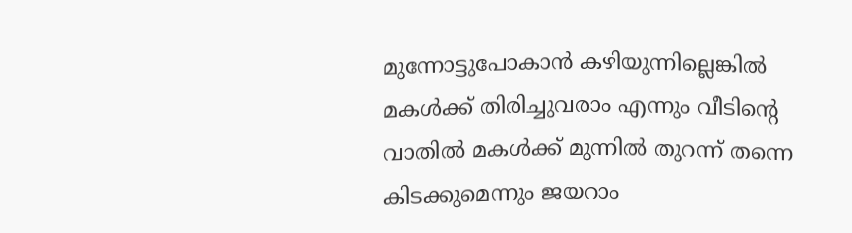മുന്നോട്ടുപോകാന്‍ കഴിയുന്നില്ലെങ്കില്‍ മകള്‍ക്ക് തിരിച്ചുവരാം എന്നും വീടിന്റെ വാതില്‍ മകള്‍ക്ക് മുന്നില്‍ തുറന്ന് തന്നെ കിടക്കുമെന്നും ജയറാം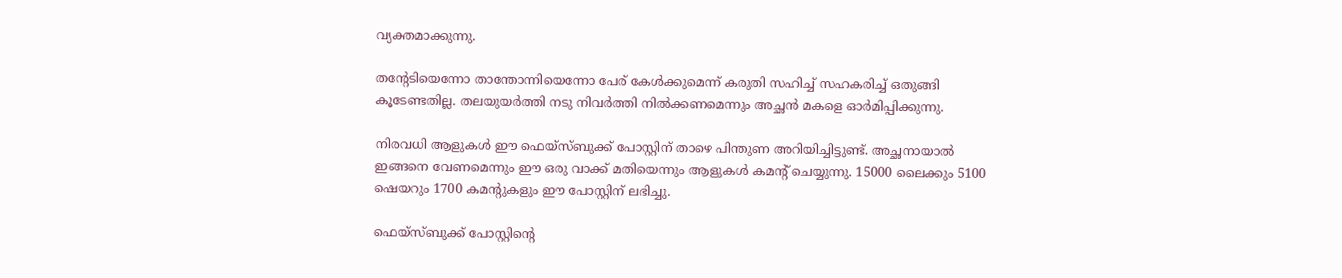വ്യക്തമാക്കുന്നു.

തന്റേടിയെന്നോ താന്തോന്നിയെന്നോ പേര് കേള്‍ക്കുമെന്ന് കരുതി സഹിച്ച് സഹകരിച്ച് ഒതുങ്ങി കൂടേണ്ടതില്ല. തലയുയര്‍ത്തി നടു നിവര്‍ത്തി നില്‍ക്കണമെന്നും അച്ഛന്‍ മകളെ ഓര്‍മിപ്പിക്കുന്നു.

നിരവധി ആളുകള്‍ ഈ ഫെയ്‌സ്ബുക്ക് പോസ്റ്റിന് താഴെ പിന്തുണ അറിയിച്ചിട്ടുണ്ട്. അച്ഛനായാല്‍ ഇങ്ങനെ വേണമെന്നും ഈ ഒരു വാക്ക് മതിയെന്നും ആളുകള്‍ കമന്റ് ചെയ്യുന്നു. 15000 ലൈക്കും 5100 ഷെയറും 1700 കമന്റുകളും ഈ പോസ്റ്റിന് ലഭിച്ചു.

ഫെയ്‌സ്ബുക്ക് പോസ്റ്റിന്റെ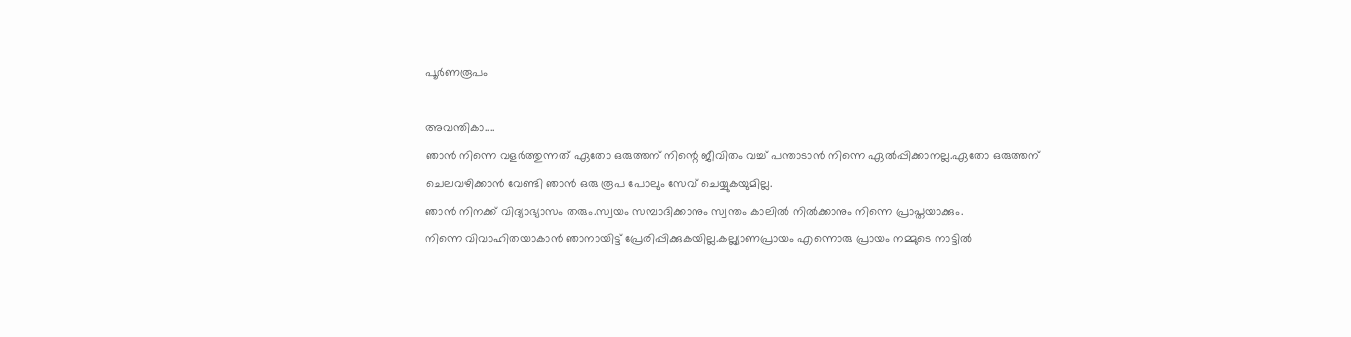പൂര്‍ണരൂപം

അവന്തികാ....
ഞാന്‍ നിന്നെ വളര്‍ത്തുന്നത് ഏതോ ഒരുത്തന് നിന്റെ ജീവിതം വച്ച് പന്താടാന്‍ നിന്നെ ഏല്‍പ്പിക്കാനല്ല.ഏതോ ഒരുത്തന് ചെലവഴിക്കാന്‍ വേണ്ടി ഞാന്‍ ഒരു രൂപ പോലും സേവ് ചെയ്യുകയുമില്ല.
ഞാന്‍ നിനക്ക് വിദ്യാഭ്യാസം തരും.സ്വയം സമ്പാദിക്കാനും സ്വന്തം കാലില്‍ നില്‍ക്കാനും നിന്നെ പ്രാപ്തയാക്കും.
നിന്നെ വിവാഹിതയാകാന്‍ ഞാനായിട്ട് പ്രേരിപ്പിക്കുകയില്ല.കല്ല്യാണപ്രായം എന്നൊരു പ്രായം നമ്മുടെ നാട്ടില്‍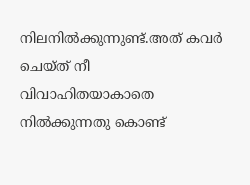നിലനില്‍ക്കുന്നുണ്ട്.അത് കവര്‍ ചെയ്ത് നീ വിവാഹിതയാകാതെ നില്‍ക്കുന്നതു കൊണ്ട്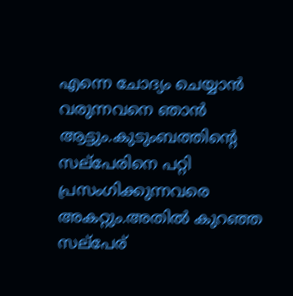എന്നെ ചോദ്യം ചെയ്യാന്‍ വരുന്നവനെ ഞാന്‍ ആട്ടും.കുടുംബത്തിന്റെ സല്‌പേരിനെ പറ്റി പ്രസംഗിക്കുന്നവരെ അകറ്റും.അതില്‍ കുറഞ്ഞ സല്‌പേര്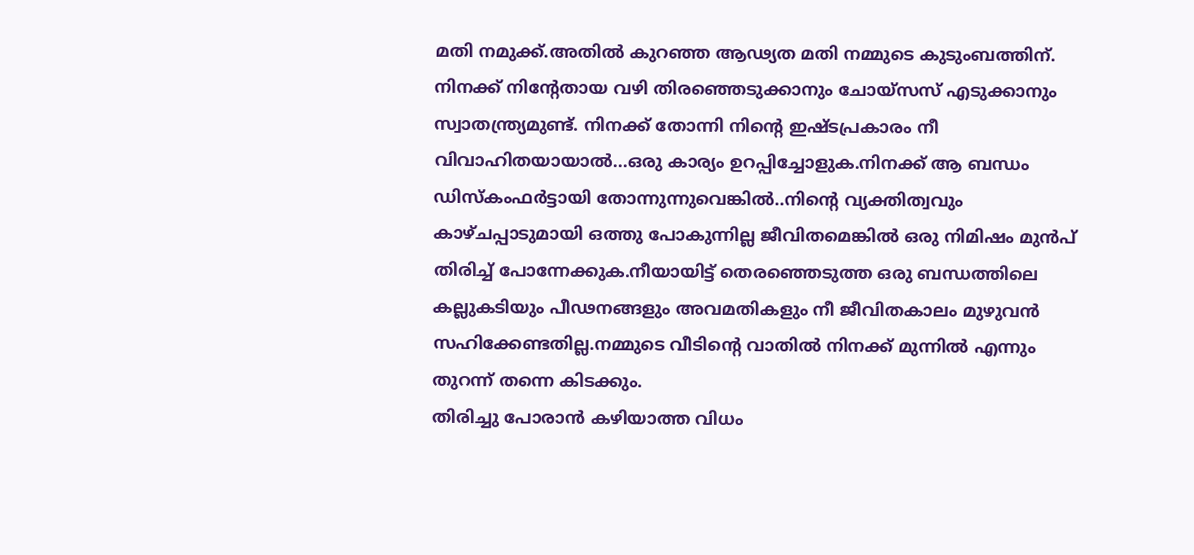മതി നമുക്ക്.അതില്‍ കുറഞ്ഞ ആഢ്യത മതി നമ്മുടെ കുടുംബത്തിന്.
നിനക്ക് നിന്റേതായ വഴി തിരഞ്ഞെടുക്കാനും ചോയ്‌സസ് എടുക്കാനും സ്വാതന്ത്ര്യമുണ്ട്. നിനക്ക് തോന്നി നിന്റെ ഇഷ്ടപ്രകാരം നീ വിവാഹിതയായാല്‍...ഒരു കാര്യം ഉറപ്പിച്ചോളുക.നിനക്ക് ആ ബന്ധം ഡിസ്‌കംഫര്‍ട്ടായി തോന്നുന്നുവെങ്കില്‍..നിന്റെ വ്യക്തിത്വവും കാഴ്ചപ്പാടുമായി ഒത്തു പോകുന്നില്ല ജീവിതമെങ്കില്‍ ഒരു നിമിഷം മുന്‍പ് തിരിച്ച് പോന്നേക്കുക.നീയായിട്ട് തെരഞ്ഞെടുത്ത ഒരു ബന്ധത്തിലെ കല്ലുകടിയും പീഢനങ്ങളും അവമതികളും നീ ജീവിതകാലം മുഴുവന്‍ സഹിക്കേണ്ടതില്ല.നമ്മുടെ വീടിന്റെ വാതില്‍ നിനക്ക് മുന്നില്‍ എന്നും തുറന്ന് തന്നെ കിടക്കും.
തിരിച്ചു പോരാന്‍ കഴിയാത്ത വിധം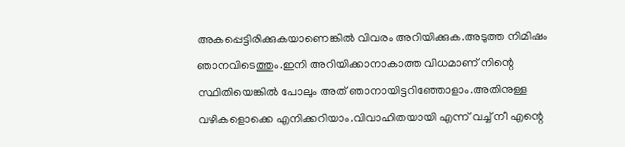അകപ്പെട്ടിരിക്കുകയാണെങ്കില്‍ വിവരം അറിയിക്കുക.അടുത്ത നിമിഷം ഞാനവിടെത്തും.ഇനി അറിയിക്കാനാകാത്ത വിധമാണ് നിന്റെ സ്ഥിതിയെങ്കില്‍ പോലും അത് ഞാനായിട്ടറിഞ്ഞോളാം.അതിനുള്ള വഴികളൊക്കെ എനിക്കറിയാം.വിവാഹിതയായി എന്ന് വച്ച് നീ എന്റെ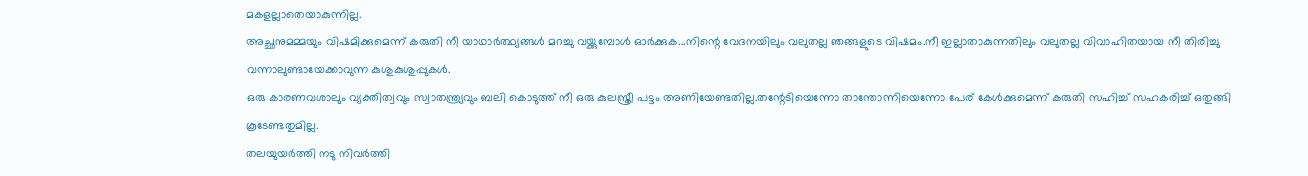മകളല്ലാതെയാകുന്നില്ല.
അച്ഛനുമമ്മയും വിഷമിക്കുമെന്ന് കരുതി നീ യാഥാര്‍ത്ഥ്യങ്ങള്‍ മറച്ചു വയ്ക്കുമ്പോള്‍ ഓര്‍ക്കുക...നിന്റെ വേദനയിലും വലുതല്ല ഞങ്ങളുടെ വിഷമം.നീ ഇല്ലാതാകുന്നതിലും വലുതല്ല വിവാഹിതയായ നീ തിരിച്ചു വന്നാലുണ്ടായേക്കാവുന്ന കുശുകുശുപ്പുകള്‍.
ഒരു കാരണവശാലും വ്യക്തിത്വവും സ്വാതന്ത്ര്യവും ബലി കൊടുത്ത് നീ ഒരു കുലസ്ത്രീ പട്ടം അണിയേണ്ടതില്ല.തന്റേടിയെന്നോ താന്തോന്നിയെന്നോ പേര് കേള്‍ക്കുമെന്ന് കരുതി സഹിച്ച് സഹകരിച്ച് ഒതുങ്ങി കൂടേണ്ടതുമില്ല.
തലയുയര്‍ത്തി നടു നിവര്‍ത്തി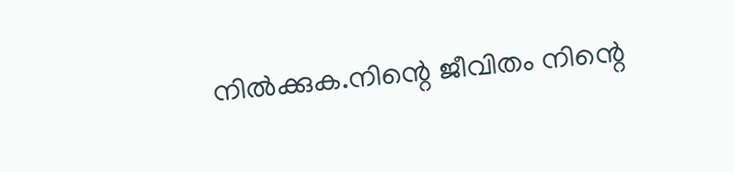നില്‍ക്കുക.നിന്റെ ജീവിതം നിന്റെ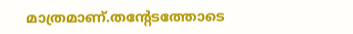മാത്രമാണ്.തന്റേടത്തോടെ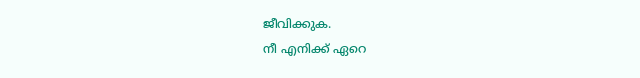ജീവിക്കുക.
നീ എനിക്ക് ഏറെ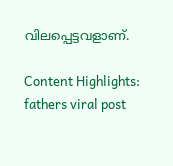വിലപ്പെട്ടവളാണ്.

Content Highlights: fathers viral post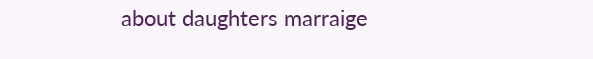about daughters marraige